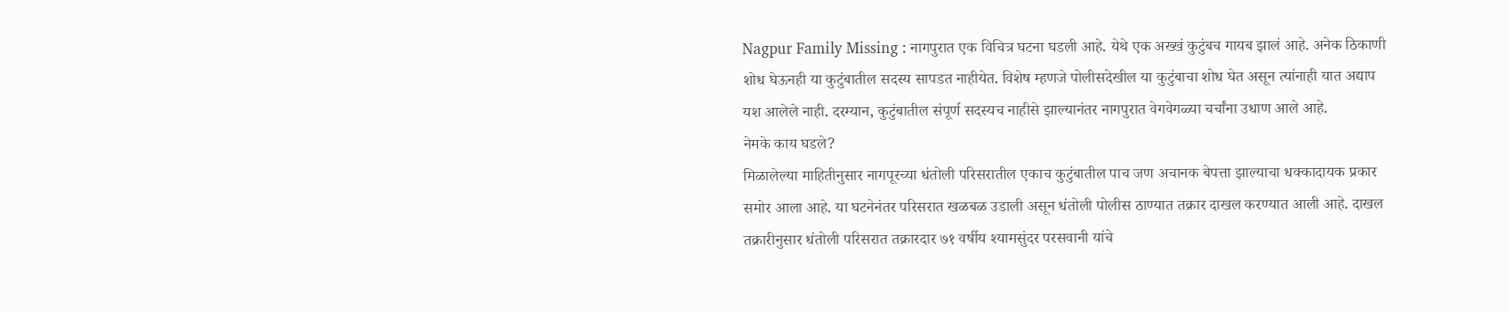Nagpur Family Missing : नागपुरात एक विचित्र घटना घडली आहे. येथे एक अख्खं कुटुंबच गायब झालं आहे. अनेक ठिकाणी शोध घेऊनही या कुटुंबातील सदस्य सापडत नाहीयेत. विशेष म्हणजे पोलीसदेखील या कुटुंबाचा शोध घेत असून त्यांनाही यात अद्याप यश आलेले नाही. दरम्यान, कुटुंबातील संपूर्ण सदस्यच नाहीसे झाल्यानंतर नागपुरात वेगवेगळ्या चर्चांना उधाण आले आहे.
नेमके काय घडले?
मिळालेल्या माहितीनुसार नागपूरच्या धंतोली परिसरातील एकाच कुटुंबातील पाच जण अचानक बेपत्ता झाल्याचा धक्कादायक प्रकार समोर आला आहे. या घटनेनंतर परिसरात खळबळ उडाली असून धंतोली पोलीस ठाण्यात तक्रार दाखल करण्यात आली आहे. दाखल तक्रारीनुसार धंतोली परिसरात तक्रारदार ७१ वर्षीय श्यामसुंदर परसवानी यांचे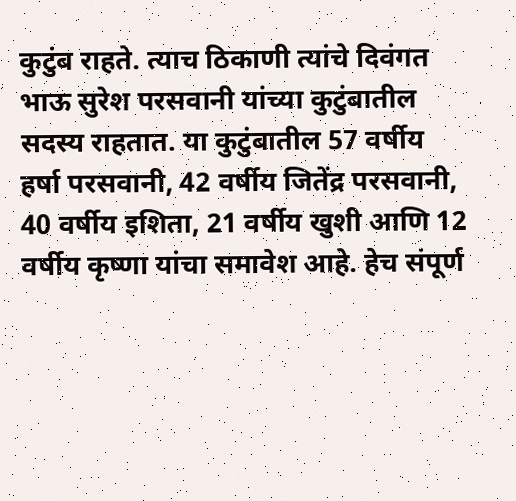कुटुंब राहते. त्याच ठिकाणी त्यांचे दिवंगत भाऊ सुरेश परसवानी यांच्या कुटुंबातील सदस्य राहतात. या कुटुंबातील 57 वर्षीय हर्षा परसवानी, 42 वर्षीय जितेंद्र परसवानी, 40 वर्षीय इशिता, 21 वर्षीय खुशी आणि 12 वर्षीय कृष्णा यांचा समावेश आहे. हेच संपूर्ण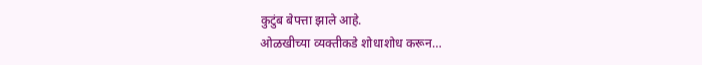कुटुंब बेपत्ता झाले आहे.
ओळखीच्या व्यक्तीकडे शोधाशोध करून…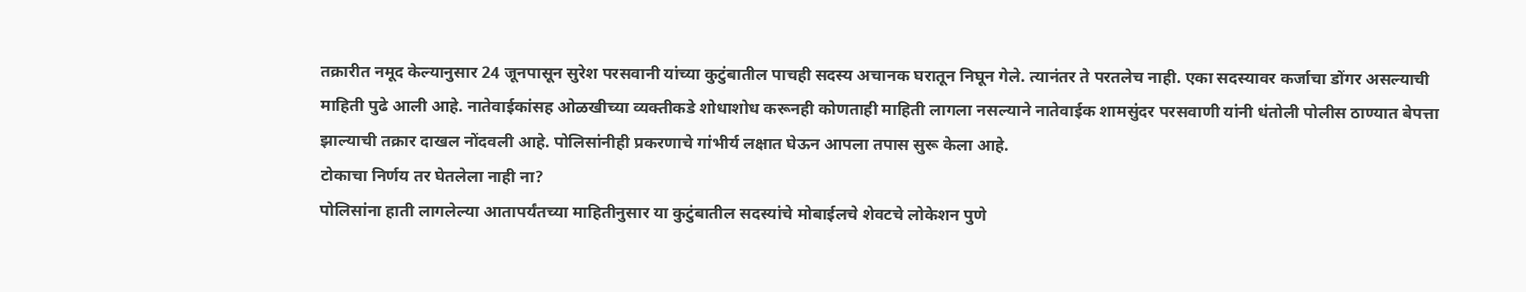तक्रारीत नमूद केल्यानुसार 24 जूनपासून सुरेश परसवानी यांच्या कुटुंबातील पाचही सदस्य अचानक घरातून निघून गेले. त्यानंतर ते परतलेच नाही. एका सदस्यावर कर्जाचा डोंगर असल्याची माहिती पुढे आली आहे. नातेवाईकांसह ओळखीच्या व्यक्तीकडे शोधाशोध करूनही कोणताही माहिती लागला नसल्याने नातेवाईक शामसुंदर परसवाणी यांनी धंतोली पोलीस ठाण्यात बेपत्ता झाल्याची तक्रार दाखल नोंदवली आहे. पोलिसांनीही प्रकरणाचे गांभीर्य लक्षात घेऊन आपला तपास सुरू केला आहे.
टोकाचा निर्णय तर घेतलेला नाही ना?
पोलिसांना हाती लागलेल्या आतापर्यंतच्या माहितीनुसार या कुटुंबातील सदस्यांचे मोबाईलचे शेवटचे लोकेशन पुणे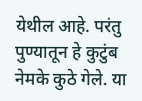येथील आहे. परंतु पुण्यातून हे कुटुंब नेमके कुठे गेले. या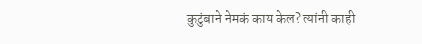कुटुंबाने नेमकं काय केल? त्यांनी काही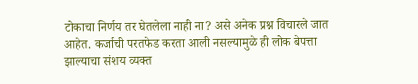टोकाचा निर्णय तर घेतलेला नाही ना? असे अनेक प्रश्न विचारले जात आहेत. कर्जाची परतफेड करता आली नसल्यामुळे ही लोक बेपत्ता झाल्याचा संशय व्यक्त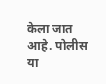केला जात आहे. पोलीस या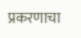प्रकरणाचा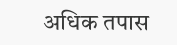अधिक तपास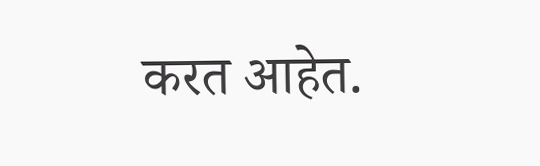करत आहेत.